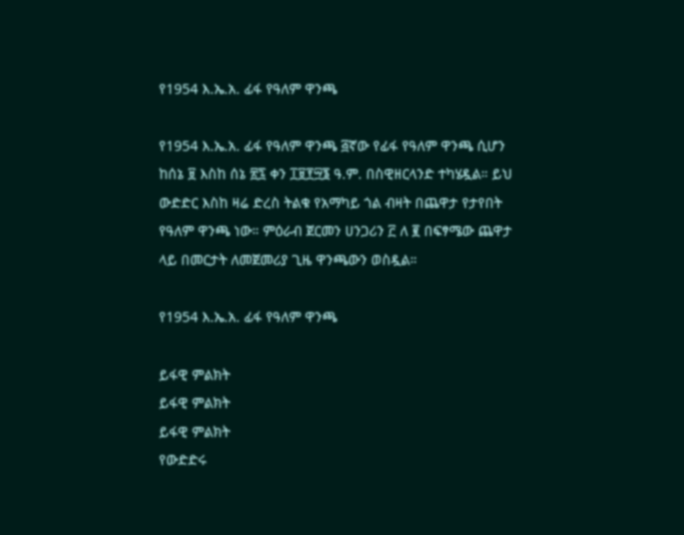የ1954 እ.ኤ.አ. ፊፋ የዓለም ዋንጫ

የ1954 እ.ኤ.አ. ፊፋ የዓለም ዋንጫ ፭ኛው የፊፋ የዓለም ዋንጫ ሲሆን ከሰኔ ፱ እስከ ሰኔ ፳፯ ቀን ፲፱፻፵፮ ዓ.ም. በስዊዘርላንድ ተካሄዷል። ይህ ውድድር እስከ ዛሬ ድረስ ትልቁ የአማካይ ጎል ብዛት በጨዋታ የታየበት የዓለም ዋንጫ ነው። ምዕራብ ጀርመን ሀንጋሪን ፫ ለ ፪ በፍፃሜው ጨዋታ ላይ በመርታት ለመጀመሪያ ጊዜ ዋንጫውን ወስዷል።

የ1954 እ.ኤ.አ. ፊፋ የዓለም ዋንጫ

ይፋዊ ምልክት
ይፋዊ ምልክት
ይፋዊ ምልክት
የውድድሩ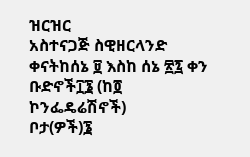ዝርዝር
አስተናጋጅ ስዊዘርላንድ
ቀናትከሰኔ ፱ እስከ ሰኔ ፳፯ ቀን
ቡድኖች፲፮ (ከ፬ ኮንፌዴሬሽኖች)
ቦታ(ዎች)፮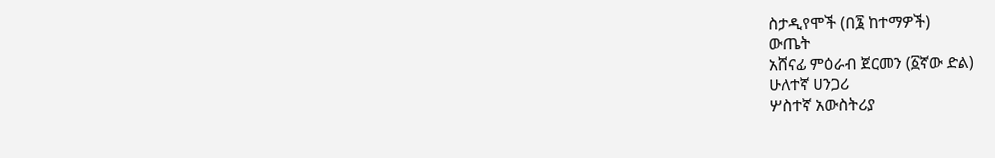ስታዲየሞች (በ፮ ከተማዎች)
ውጤት
አሸናፊ ምዕራብ ጀርመን (፩ኛው ድል)
ሁለተኛ ሀንጋሪ
ሦስተኛ አውስትሪያ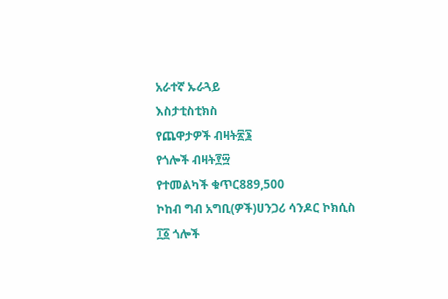አራተኛ ኡራጓይ
እስታቲስቲክስ
የጨዋታዎች ብዛት፳፮
የጎሎች ብዛት፻፵
የተመልካች ቁጥር889,500
ኮከብ ግብ አግቢ(ዎች)ሀንጋሪ ሳንዶር ኮክሲስ
፲፩ ጎሎች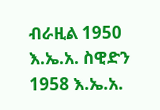ብራዚል 1950 እ.ኤ.አ. ስዊድን 1958 እ.ኤ.አ.